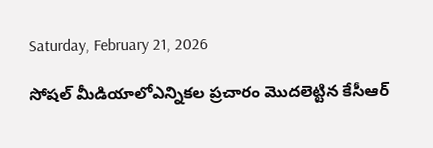Saturday, February 21, 2026

సోషల్ మీడియాలోఎన్నికల ప్రచారం మొదలెట్టిన కేసీఆర్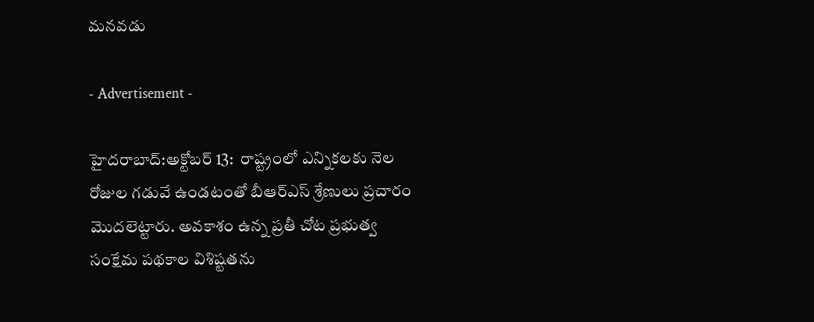మనవడు

- Advertisement -

హైదరాబాద్:అక్టోబర్ 13:  రాష్ట్రంలో ఎన్నికలకు నెల రోజుల గడువే ఉండటంతో బీఆర్ఎస్ శ్రేణులు ప్రచారం మొదలెట్టారు. అవకాశం ఉన్న ప్రతీ చోట ప్రభుత్వ సంక్షేమ పథకాల విశిష్టతను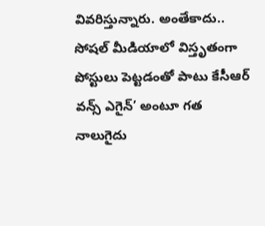వివరిస్తున్నారు. అంతేకాదు.. సోషల్ మీడియాలో విస్తృతంగా పోస్టులు పెట్టడంతో పాటు కేసీఆర్ వన్స్ ఎగైన్’ అంటూ గత నాలుగైదు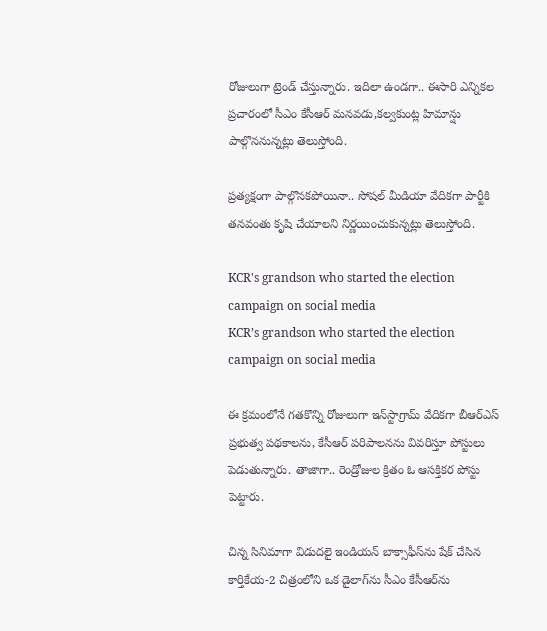రోజులుగా ట్రెండ్ చేస్తున్నారు. ఇదిలా ఉండగా.. ఈసారి ఎన్నికల ప్రచారంలో సీఎం కేసీఆర్ మనవడు,కల్వకుంట్ల హిమాన్షు పాల్గొననున్నట్లు తెలుస్తోంది.

ప్రత్యక్షంగా పాల్గొనకపోయినా.. సోషల్ మీడియా వేదికగా పార్టీకి తనవంతు కృషి చేయాలని నిర్ణయించుకున్నట్లు తెలుస్తోంది.

KCR's grandson who started the election campaign on social media
KCR’s grandson who started the election campaign on social media

ఈ క్రమంలోనే గతకొన్ని రోజులుగా ఇన్‌స్టాగ్రామ్ వేదికగా బీఆర్ఎస్ ప్రభుత్వ పథకాలను, కేసీఆర్ పరిపాలనను వివరిస్తూ పోస్టులు పెడుతున్నారు. తాజాగా.. రెండ్రోజుల క్రితం ఓ ఆసక్తికర పోస్టు పెట్టారు.

చిన్న సినిమాగా విడుదలై ఇండియన్ బాక్సాఫీస్‌ను షేక్ చేసిన కార్తికేయ-2 చిత్రంలోని ఒక డైలాగ్‌ను సీఎం కేసీఆర్‌ను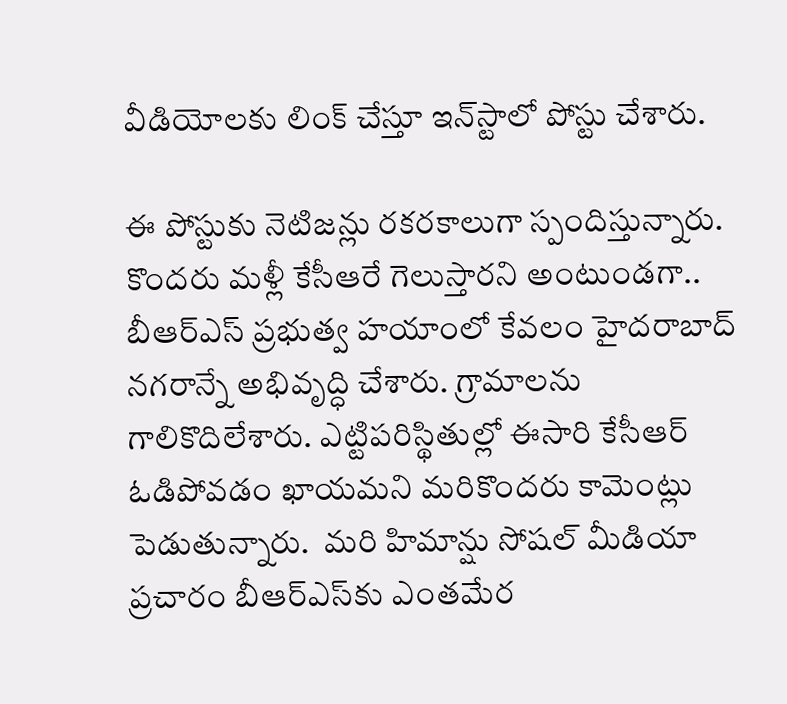వీడియోలకు లింక్ చేస్తూ ఇన్‌స్టాలో పోస్టు చేశారు.

ఈ పోస్టుకు నెటిజన్లు రకరకాలుగా స్పందిస్తున్నారు. కొందరు మళ్లీ కేసీఆరే గెలుస్తారని అంటుండగా.. బీఆర్ఎస్ ప్రభుత్వ హయాంలో కేవలం హైదరాబాద్ నగరాన్నే అభివృద్ధి చేశారు. గ్రామాలను గాలికొదిలేశారు. ఎట్టిపరిస్థితుల్లో ఈసారి కేసీఆర్ ఓడిపోవడం ఖాయమని మరికొందరు కామెంట్లు పెడుతున్నారు.  మరి హిమాన్షు సోషల్ మీడియా ప్రచారం బీఆర్ఎస్‌కు ఎంతమేర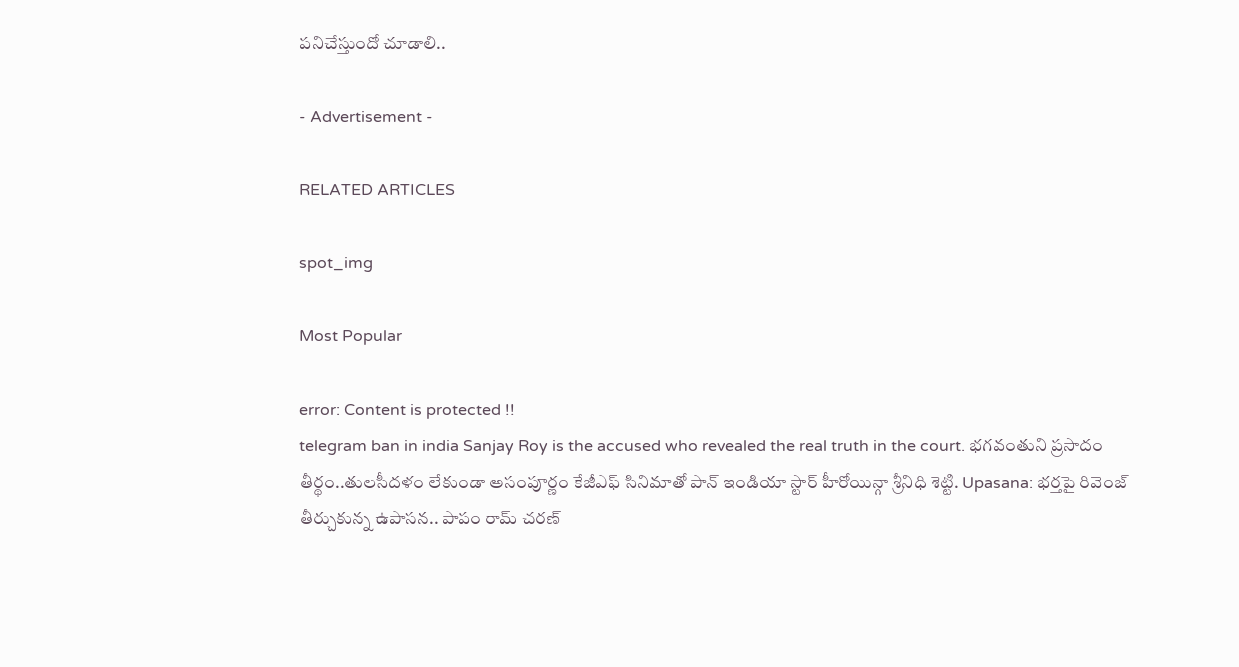పనిచేస్తుందో చూడాలి..

- Advertisement -

RELATED ARTICLES

spot_img

Most Popular

error: Content is protected !!
telegram ban in india Sanjay Roy is the accused who revealed the real truth in the court. భగవంతుని ప్రసాదం తీర్థం..తులసీదళం లేకుండా అసంపూర్ణం కేజీఎఫ్ సినిమాతో పాన్ ఇండియా స్టార్ హీరోయిన్గా శ్రీనిధి శెట్టి. Upasana: భర్తపై రివెంజ్ తీర్చుకున్న ఉపాసన.. పాపం రామ్ చరణ్